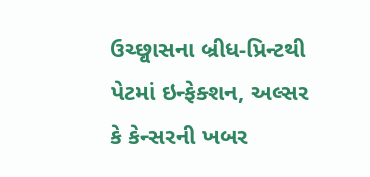ઉચ્છ્વાસના બ્રીધ-પ્રિન્ટથી પેટમાં ઇન્ફેક્શન, અલ્સર કે કેન્સરની ખબર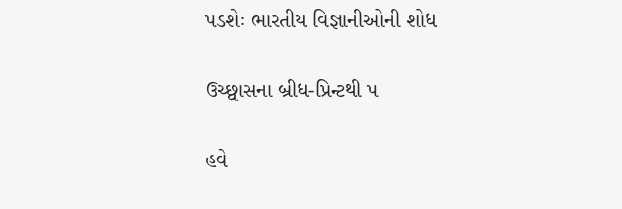પડશેઃ ભારતીય વિજ્ઞાનીઓની શોધ

ઉચ્છ્વાસના બ્રીધ-પ્રિન્ટથી પ

હવે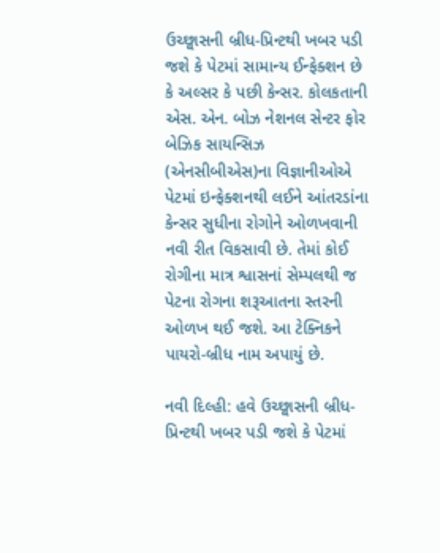ઉચ્છ્વાસની બ્રીધ-પ્રિન્ટથી ખબર પડી જશે કે પેટમાં સામાન્ય ઈન્ફેક્શન છે કે અલ્સર કે પછી કેન્સર. કોલકતાની એસ. એન. બોઝ નેશનલ સેન્ટર ફોર બેઝિક સાયન્સિઝ (એનસીબીએસ)ના વિજ્ઞાનીઓએ પેટમાં ઇન્ફેક્શનથી લઈને આંતરડાંના કેન્સર સુધીના રોગોને ઓળખવાની નવી રીત વિકસાવી છે. તેમાં કોઈ રોગીના માત્ર શ્વાસનાં સેમ્પલથી જ પેટના રોગના શરૂઆતના સ્તરની ઓળખ થઈ જશે. આ ટેક્નિકને પાયરો-બ્રીધ નામ અપાયું છે.

નવી દિલ્હી: હવે ઉચ્છ્વાસની બ્રીધ-પ્રિન્ટથી ખબર પડી જશે કે પેટમાં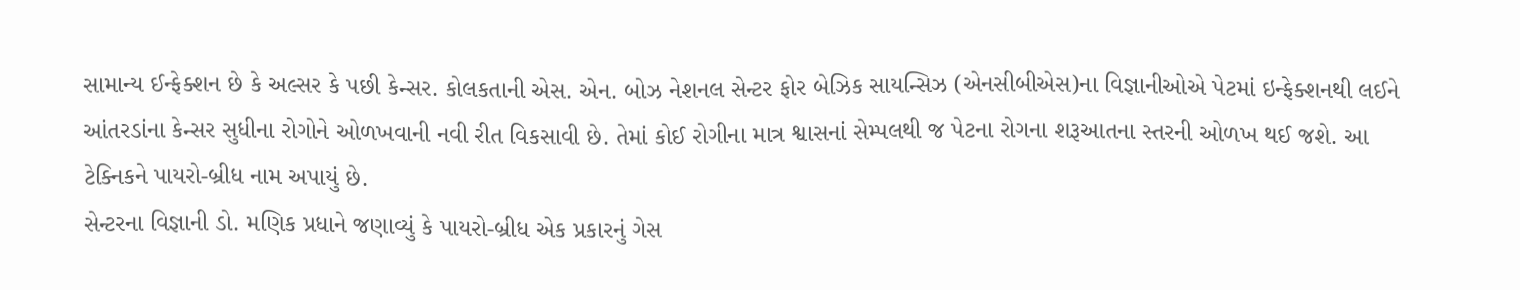સામાન્ય ઈન્ફેક્શન છે કે અલ્સર કે પછી કેન્સર. કોલકતાની એસ. એન. બોઝ નેશનલ સેન્ટર ફોર બેઝિક સાયન્સિઝ (એનસીબીએસ)ના વિજ્ઞાનીઓએ પેટમાં ઇન્ફેક્શનથી લઈને આંતરડાંના કેન્સર સુધીના રોગોને ઓળખવાની નવી રીત વિકસાવી છે. તેમાં કોઈ રોગીના માત્ર શ્વાસનાં સેમ્પલથી જ પેટના રોગના શરૂઆતના સ્તરની ઓળખ થઈ જશે. આ ટેક્નિકને પાયરો-બ્રીધ નામ અપાયું છે.
સેન્ટરના વિજ્ઞાની ડો. મણિક પ્રધાને જણાવ્યું કે પાયરો-બ્રીધ એક પ્રકારનું ગેસ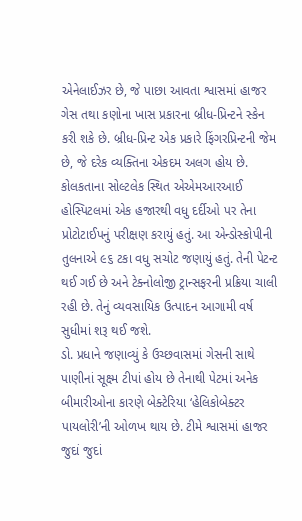એનેલાઈઝર છે, જે પાછા આવતા શ્વાસમાં હાજર ગેસ તથા કણોના ખાસ પ્રકારના બ્રીધ-પ્રિન્ટને સ્કેન કરી શકે છે. બ્રીધ-પ્રિન્ટ એક પ્રકારે ફિંગરપ્રિન્ટની જેમ છે, જે દરેક વ્યક્તિના એકદમ અલગ હોય છે. કોલકતાના સોલ્ટલેક સ્થિત એએમઆરઆઈ હોસ્પિટલમાં એક હજારથી વધુ દર્દીઓ પર તેના પ્રોટોટાઈપનું પરીક્ષણ કરાયું હતું. આ એન્ડોસ્કોપીની તુલનાએ ૯૬ ટકા વધુ સચોટ જણાયું હતું. તેની પેટન્ટ થઈ ગઈ છે અને ટેક્નોલોજી ટ્રાન્સફરની પ્રક્રિયા ચાલી રહી છે. તેનું વ્યવસાયિક ઉત્પાદન આગામી વર્ષ સુધીમાં શરૂ થઈ જશે.
ડો. પ્રધાને જણાવ્યું કે ઉચ્છવાસમાં ગેસની સાથે પાણીનાં સૂક્ષ્મ ટીપાં હોય છે તેનાથી પેટમાં અનેક બીમારીઓના કારણે બેક્ટેરિયા ‘હેલિકોબેક્ટર પાયલોરી’ની ઓળખ થાય છે. ટીમે શ્વાસમાં હાજર જુદાં જુદાં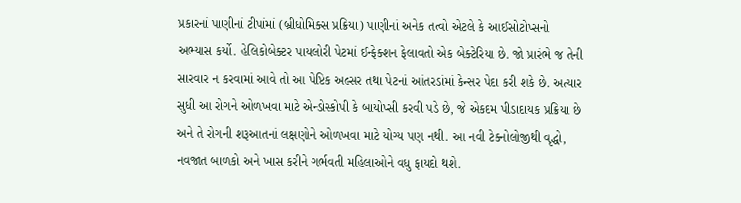પ્રકારનાં પાણીનાં ટીપાંમાં (બ્રીધોમિક્સ પ્રક્રિયા) પાણીનાં અનેક તત્વો એટલે કે આઈસોટોપ્સનો અભ્યાસ કર્યો. હેલિકોબેક્ટર પાયલોરી પેટમાં ઈન્ફેક્શન ફેલાવતો એક બેક્ટેરિયા છે. જો પ્રારંભે જ તેની સારવાર ન કરવામાં આવે તો આ પેપ્ટિક અલ્સર તથા પેટનાં આંતરડાંમાં કેન્સર પેદા કરી શકે છે. અત્યાર સુધી આ રોગને ઓળખવા માટે એન્ડોસ્કોપી કે બાયોપ્સી કરવી પડે છે, જે એકદમ પીડાદાયક પ્રક્રિયા છે અને તે રોગની શરૂઆતનાં લક્ષણોને ઓળખવા માટે યોગ્ય પણ નથી. આ નવી ટેક્નોલોજીથી વૃદ્ધો, નવજાત બાળકો અને ખાસ કરીને ગર્ભવતી મહિલાઓને વધુ ફાયદો થશે.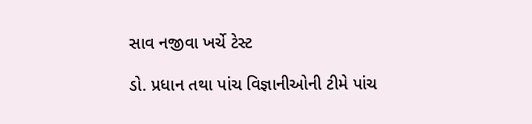સાવ નજીવા ખર્ચે ટેસ્ટ

ડો. પ્રધાન તથા પાંચ વિજ્ઞાનીઓની ટીમે પાંચ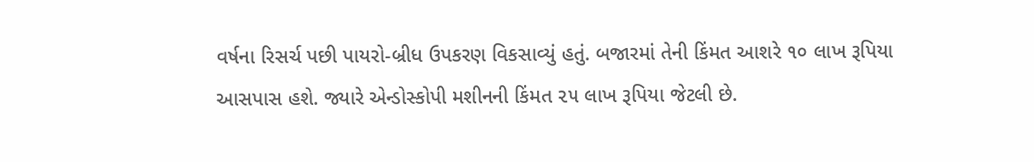વર્ષના રિસર્ચ પછી પાયરો-બ્રીધ ઉપકરણ વિકસાવ્યું હતું. બજારમાં તેની કિંમત આશરે ૧૦ લાખ રૂપિયા આસપાસ હશે. જ્યારે એન્ડોસ્કોપી મશીનની કિંમત ૨૫ લાખ રૂપિયા જેટલી છે.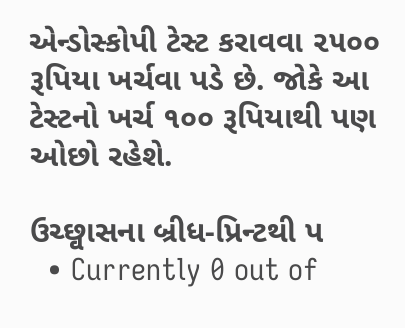એન્ડોસ્કોપી ટેસ્ટ કરાવવા ૨૫૦૦ રૂપિયા ખર્ચવા પડે છે. જોકે આ ટેસ્ટનો ખર્ચ ૧૦૦ રૂપિયાથી પણ ઓછો રહેશે.

ઉચ્છ્વાસના બ્રીધ-પ્રિન્ટથી પ
  • Currently 0 out of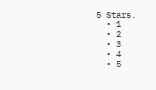5 Stars.
  • 1
  • 2
  • 3
  • 4
  • 5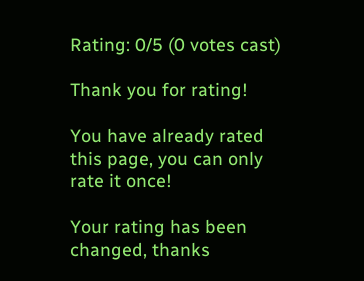Rating: 0/5 (0 votes cast)

Thank you for rating!

You have already rated this page, you can only rate it once!

Your rating has been changed, thanks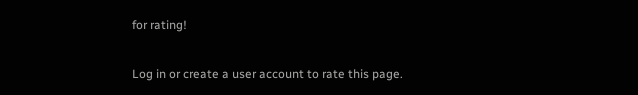for rating!

Log in or create a user account to rate this page.